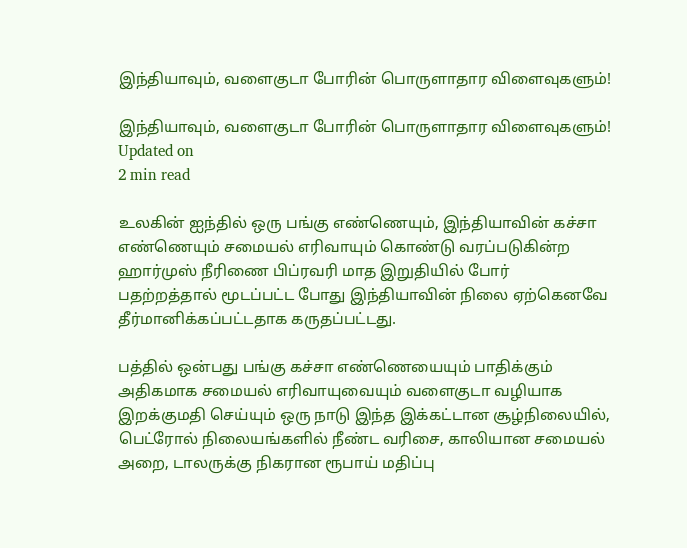இந்தியாவும், வளைகுடா போரின் பொருளாதார விளைவுகளும்!

இந்தியாவும், வளைகுடா போரின் பொருளாதார விளைவுகளும்!
Updated on
2 min read

உலகின் ஐந்தில் ஒரு பங்கு எண்ணெயும், இந்தியாவின் கச்சா எண்ணெயும் சமையல் எரிவாயும் கொண்டு வரப்படுகின்ற ஹார்முஸ் நீரிணை பிப்ரவரி மாத இறுதியில் போர் பதற்றத்தால் மூடப்பட்ட போது இந்தியாவின் நிலை ஏற்கெனவே தீர்மானிக்கப்பட்டதாக கருதப்பட்டது.

பத்தில் ஒன்பது பங்கு கச்சா எண்ணெயையும் பாதிக்கும் அதிகமாக சமையல் எரிவாயுவையும் வளைகுடா வழியாக இறக்குமதி செய்யும் ஒரு நாடு இந்த இக்கட்டான சூழ்நிலையில், பெட்ரோல் நிலையங்களில் நீண்ட வரிசை, காலியான சமையல் அறை, டாலருக்கு நிகரான ரூபாய் மதிப்பு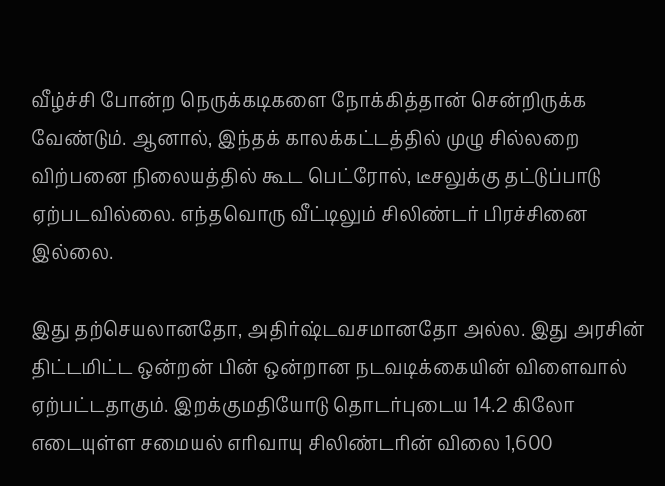வீழ்ச்சி போன்ற நெருக்கடிகளை நோக்கித்தான் சென்றிருக்க வேண்டும். ஆனால், இந்தக் காலக்கட்டத்தில் முழு சில்லறை விற்பனை நிலையத்தில் கூட பெட்ரோல், டீசலுக்கு தட்டுப்பாடு ஏற்படவில்லை. எந்தவொரு வீட்டிலும் சிலிண்டர் பிரச்சினை இல்லை.

இது தற்செயலானதோ, அதிர்ஷ்டவசமானதோ அல்ல. இது அரசின் திட்டமிட்ட ஒன்றன் பின் ஒன்றான நடவடிக்கையின் விளைவால் ஏற்பட்டதாகும். இறக்குமதியோடு தொடர்புடைய 14.2 கிலோ எடையுள்ள சமையல் எரிவாயு சிலிண்டரின் விலை 1,600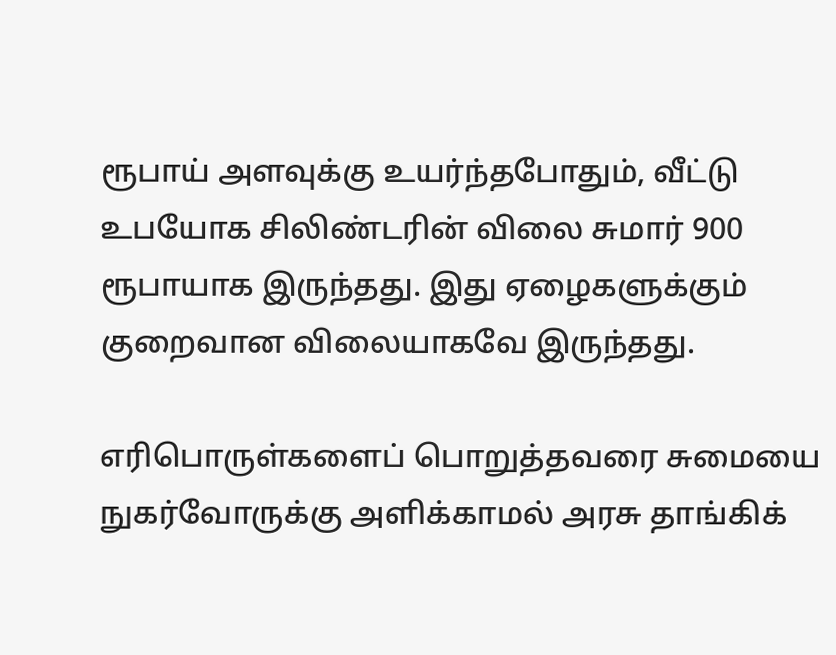ரூபாய் அளவுக்கு உயர்ந்தபோதும், வீட்டு உபயோக சிலிண்டரின் விலை சுமார் 900 ரூபாயாக இருந்தது. இது ஏழைகளுக்கும் குறைவான விலையாகவே இருந்தது.

எரிபொருள்களைப் பொறுத்தவரை சுமையை நுகர்வோருக்கு அளிக்காமல் அரசு தாங்கிக்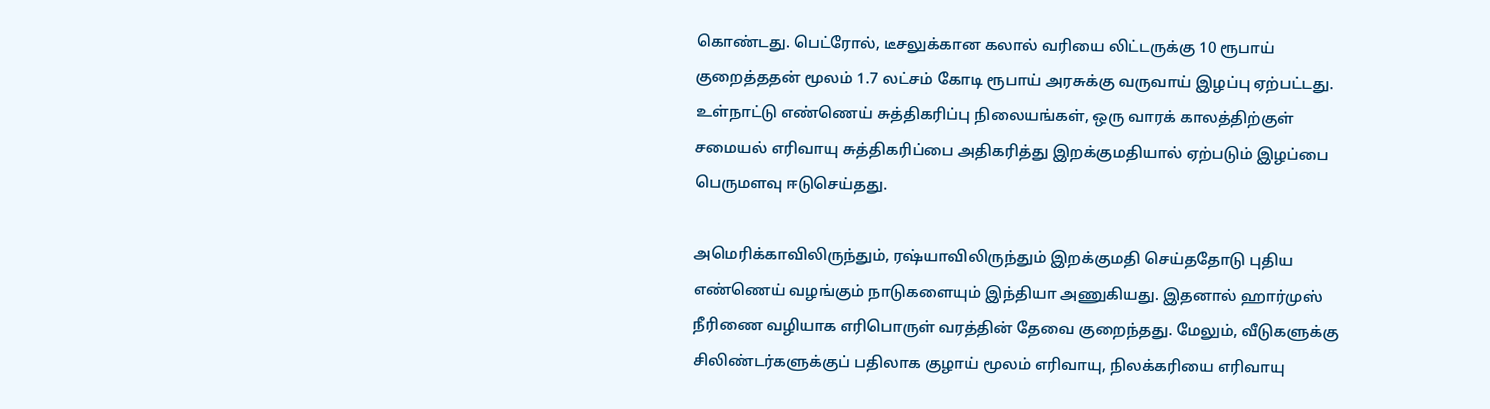கொண்டது. பெட்ரோல், டீசலுக்கான கலால் வரியை லிட்டருக்கு 10 ரூபாய் குறைத்ததன் மூலம் 1.7 லட்சம் கோடி ரூபாய் அரசுக்கு வருவாய் இழப்பு ஏற்பட்டது. உள்நாட்டு எண்ணெய் சுத்திகரிப்பு நிலையங்கள், ஒரு வாரக் காலத்திற்குள் சமையல் எரிவாயு சுத்திகரிப்பை அதிகரித்து இறக்குமதியால் ஏற்படும் இழப்பை பெருமளவு ஈடுசெய்தது.

அமெரிக்காவிலிருந்தும், ரஷ்யாவிலிருந்தும் இறக்குமதி செய்ததோடு புதிய எண்ணெய் வழங்கும் நாடுகளையும் இந்தியா அணுகியது. இதனால் ஹார்முஸ் நீரிணை வழியாக எரிபொருள் வரத்தின் தேவை குறைந்தது. மேலும், வீடுகளுக்கு சிலிண்டர்களுக்குப் பதிலாக குழாய் மூலம் எரிவாயு, நிலக்கரியை எரிவாயு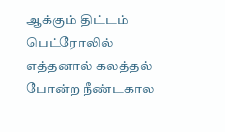ஆக்கும் திட்டம் பெட்ரோலில் எத்தனால் கலத்தல் போன்ற நீண்டகால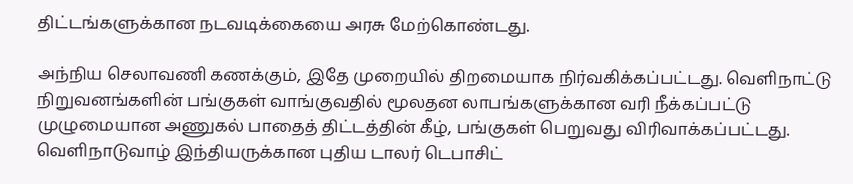திட்டங்களுக்கான நடவடிக்கையை அரசு மேற்கொண்டது.

அந்நிய செலாவணி கணக்கும், இதே முறையில் திறமையாக நிர்வகிக்கப்பட்டது. வெளிநாட்டு நிறுவனங்களின் பங்குகள் வாங்குவதில் மூலதன லாபங்களுக்கான வரி நீக்கப்பட்டு முழுமையான அணுகல் பாதைத் திட்டத்தின் கீழ், பங்குகள் பெறுவது விரிவாக்கப்பட்டது. வெளிநாடுவாழ் இந்தியருக்கான புதிய டாலர் டெபாசிட்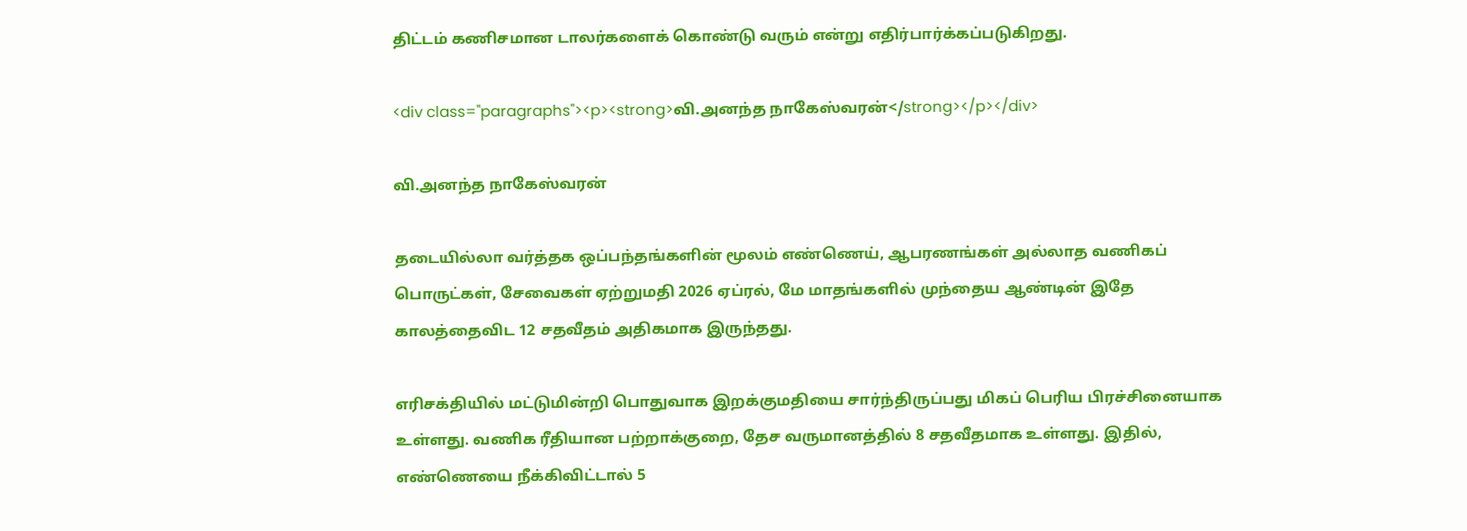திட்டம் கணிசமான டாலர்களைக் கொண்டு வரும் என்று எதிர்பார்க்கப்படுகிறது.

<div class="paragraphs"><p><strong>வி.அனந்த நாகேஸ்வரன்</strong></p></div>

வி.அனந்த நாகேஸ்வரன்

தடையில்லா வர்த்தக ஒப்பந்தங்களின் மூலம் எண்ணெய், ஆபரணங்கள் அல்லாத வணிகப் பொருட்கள், சேவைகள் ஏற்றுமதி 2026 ஏப்ரல், மே மாதங்களில் முந்தைய ஆண்டின் இதே காலத்தைவிட 12 சதவீதம் அதிகமாக இருந்தது.

எரிசக்தியில் மட்டுமின்றி பொதுவாக இறக்குமதியை சார்ந்திருப்பது மிகப் பெரிய பிரச்சினையாக உள்ளது. வணிக ரீதியான பற்றாக்குறை, தேச வருமானத்தில் 8 சதவீதமாக உள்ளது. இதில், எண்ணெயை நீக்கிவிட்டால் 5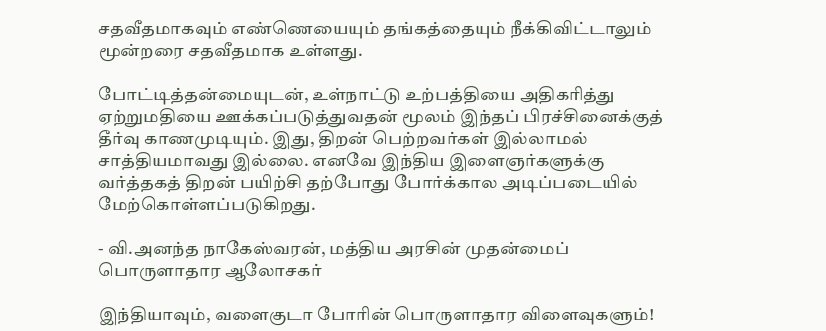சதவீதமாகவும் எண்ணெயையும் தங்கத்தையும் நீக்கிவிட்டாலும் மூன்றரை சதவீதமாக உள்ளது.

போட்டித்தன்மையுடன், உள்நாட்டு உற்பத்தியை அதிகரித்து ஏற்றுமதியை ஊக்கப்படுத்துவதன் மூலம் இந்தப் பிரச்சினைக்குத் தீர்வு காணமுடியும். இது, திறன் பெற்றவர்கள் இல்லாமல் சாத்தியமாவது இல்லை. எனவே இந்திய இளைஞர்களுக்கு வர்த்தகத் திறன் பயிற்சி தற்போது போர்க்கால அடிப்படையில் மேற்கொள்ளப்படுகிறது.

- வி.அனந்த நாகேஸ்வரன், மத்திய அரசின் முதன்மைப் பொருளாதார ஆலோசகர்

இந்தியாவும், வளைகுடா போரின் பொருளாதார விளைவுகளும்!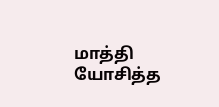மாத்தி யோசித்த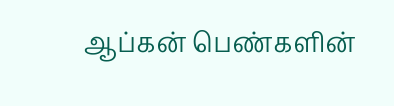ஆப்கன் பெண்களின்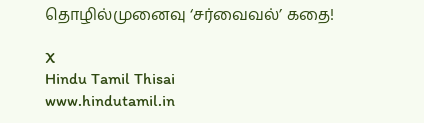தொழில்முனைவு ‘சர்வைவல்’ கதை!

X
Hindu Tamil Thisai
www.hindutamil.in